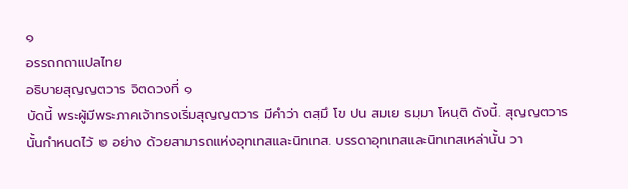๑
อรรถกถาแปลไทย
อธิบายสุญญตวาร จิตดวงที่ ๑
บัดนี้ พระผู้มีพระภาคเจ้าทรงเริ่มสุญญตวาร มีคำว่า ตสฺมึ โข ปน สมเย ธมฺมา โหนฺติ ดังนี้. สุญญตวารนั้นกำหนดไว้ ๒ อย่าง ด้วยสามารถแห่งอุทเทสและนิทเทส. บรรดาอุทเทสและนิทเทสเหล่านั้น วา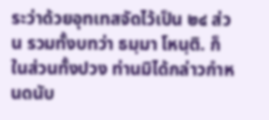ระว่าด้วยอุทเทสจัดไว้เป็น ๒๔ ส่วน รวมทั้งบทว่า ธมฺมา โหนฺติ. ก็ในส่วนทั้งปวง ท่านมิได้กล่าวกำหนดนับ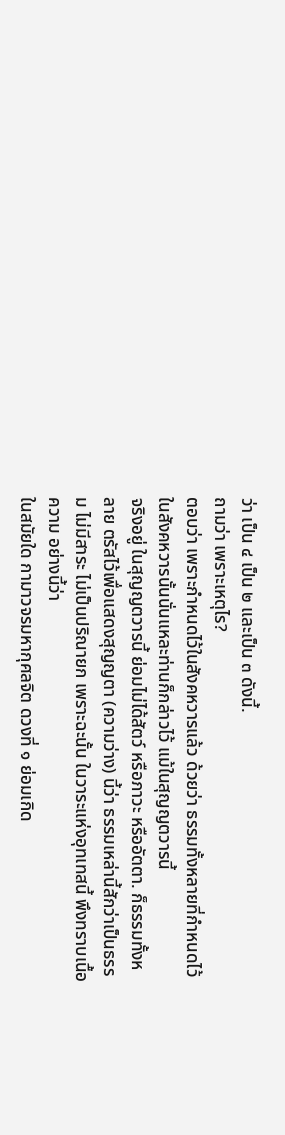ว่า เป็น ๔ เป็น ๒ และเป็น ๓ ดังนี้.
ถามว่า เพราะเหตุไร?
ตอบว่า เพราะกำหนดไว้ในสังคหวารแล้ว ด้วยว่า ธรรมทั้งหลายที่กำหนดไว้ในสังคหวารนั้นนั่นแหละท่านก็กล่าวไว้ แม้ในสุญญตวารนี้
จริงอยู่ ในสุญญตวารนี้ ย่อมไม่ได้สัตว์ หรือภาวะ หรืออัตตา. ก็ธรรมทั้งหลาย ตรัสไว้เพื่อแสดงสุญญตา (ความว่าง) นี้ว่า ธรรมเหล่านี้สักว่าเป็นธรรม ไม่มีสาระ ไม่เป็นปริณายก เพราะฉะนั้น ในวาระแห่งอุทเทสนี้ พึงทราบเนื้อความ อย่างนี้ว่า
ในสมัยใด กามาวจรมหากุศลจิต ดวงที่ ๑ ย่อมเกิด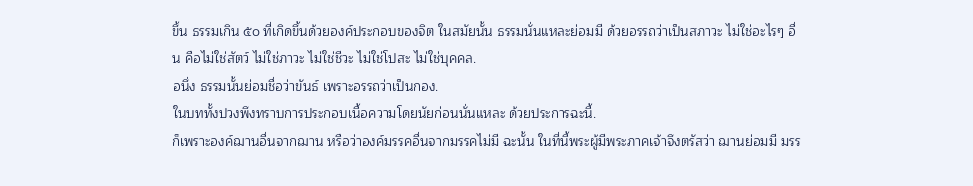ขึ้น ธรรมเกิน ๕๐ ที่เกิดขึ้นด้วยองค์ประกอบของจิต ในสมัยนั้น ธรรมนั่นแหละย่อมมี ด้วยอรรถว่าเป็นสภาวะ ไม่ใช่อะไรๆ อื่น คือไม่ใช่สัตว์ ไม่ใช่ภาวะ ไม่ใช่ชีวะ ไม่ใช่โปสะ ไม่ใช่บุคคล.
อนึ่ง ธรรมนั้นย่อมชื่อว่าขันธ์ เพราะอรรถว่าเป็นกอง.
ในบททั้งปวงพึงทราบการประกอบเนื้อความโดยนัยก่อนนั่นแหละ ด้วยประการฉะนี้.
ก็เพราะองค์ฌานอื่นจากฌาน หรือว่าองค์มรรคอื่นจากมรรคไม่มี ฉะนั้น ในที่นี้พระผู้มีพระภาคเจ้าจึงตรัสว่า ฌานย่อมมี มรร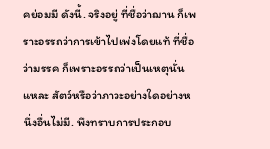คย่อมมี ดังนี้. จริงอยู่ ที่ชื่อว่าฌาน ก็เพราะอรรถว่าการเข้าไปเพ่งโดยแท้ ที่ชื่อว่ามรรค ก็เพราะอรรถว่าเป็นเหตุนั่นแหละ สัตว์หรือว่าภาวะอย่างใดอย่างหนึ่งอื่นไม่มี. พึงทราบการประกอบ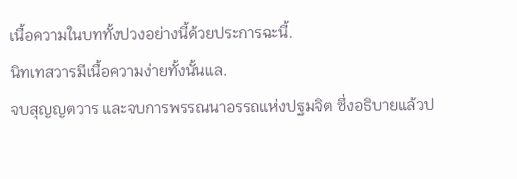เนื้อความในบททั้งปวงอย่างนี้ด้วยประการฉะนี้.
นิทเทสวารมีเนื้อความง่ายทั้งนั้นแล.
จบสุญญตวาร และจบการพรรณนาอรรถแห่งปฐมจิต ซึ่งอธิบายแล้วป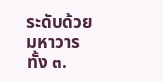ระดับด้วยมหาวารทั้ง ๓.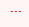---